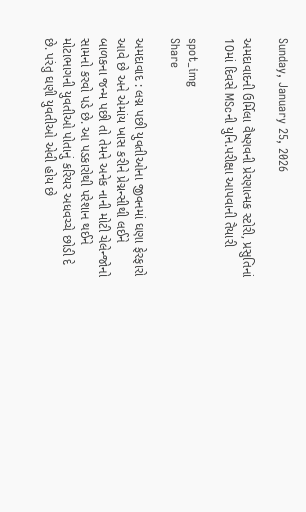Sunday, January 25, 2026

અમદાવાદની ઉર્મિલા વૈષ્ણવની પ્રેરણાત્મક સ્ટોરી, પ્રસુતિનાં 10માં દિવસે MScની યુનિ.પરીક્ષા આપવાની તૈયારી

spot_img
Share

અમદાવાદ : લગ્ન પછી યુવતીઓના જીવનમાં ઘણા ફેરફારો આવે છે અને એમાંય ખાસ કરીને પ્રેગ્નન્સીથી લઈને બાળકના જન્મ પછી તો તેમને અનેક નાની મોટી ચેલેન્જોનો સામનો કરવો પડે છે. આ પડકારોથી પરેશાન થઈને મોટાભાગની યુવતીઓ પોતાનું કરિયર અધવચ્ચે છોડી દે છે. પરંતુ ઘણી યુવતીઓ એવી હોય છે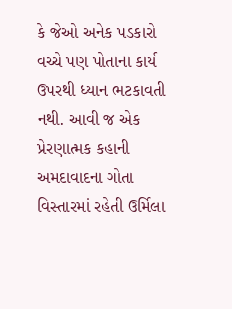કે જેઓ અનેક પડકારો વચ્ચે પણ પોતાના કાર્ય ઉપરથી ધ્યાન ભટકાવતી નથી. આવી જ એક પ્રેરણાત્મક કહાની અમદાવાદના ગોતા વિસ્તારમાં રહેતી ઉર્મિલા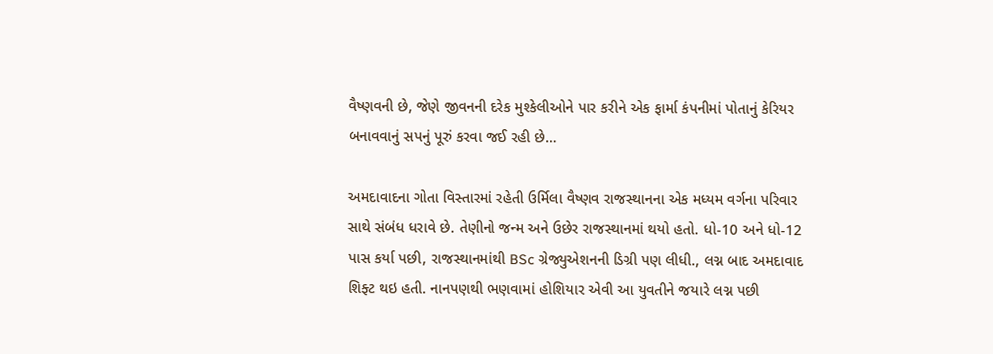વૈષ્ણવની છે, જેણે જીવનની દરેક મુશ્કેલીઓને પાર કરીને એક ફાર્મા કંપનીમાં પોતાનું કેરિયર બનાવવાનું સપનું પૂરું કરવા જઈ રહી છે…

અમદાવાદના ગોતા વિસ્તારમાં રહેતી ઉર્મિલા વૈષ્ણવ રાજસ્થાનના એક મધ્યમ વર્ગના પરિવાર સાથે સંબંધ ધરાવે છે. તેણીનો જન્મ અને ઉછેર રાજસ્થાનમાં થયો હતો. ધો-10 અને ધો-12 પાસ કર્યા પછી, રાજસ્થાનમાંથી BSc ગ્રેજ્યુએશનની ડિગ્રી પણ લીધી., લગ્ન બાદ અમદાવાદ શિફ્ટ થઇ હતી. નાનપણથી ભણવામાં હોશિયાર એવી આ યુવતીને જયારે લગ્ન પછી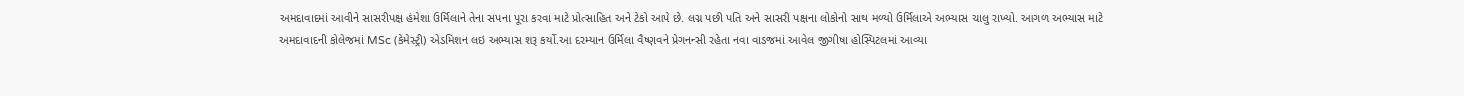અમદાવાદમાં આવીને સાસરીપક્ષ હંમેશા ઉર્મિલાને તેના સપના પૂરા કરવા માટે પ્રોત્સાહિત અને ટેકો આપે છે. લગ્ન પછી પતિ અને સાસરી પક્ષના લોકોનો સાથ મળ્યો ઉર્મિલાએ અભ્યાસ ચાલુ રાખ્યો. આગળ અભ્યાસ માટે અમદાવાદની કોલેજમાં MSc (કેમેસ્ટ્રી) એડમિશન લઇ અભ્યાસ શરૂ કર્યો.આ દરમ્યાન ઉર્મિલા વૈષ્ણવને પ્રેગનન્સી રહેતા નવા વાડજમાં આવેલ જીગીષા હોસ્પિટલમાં આવ્યા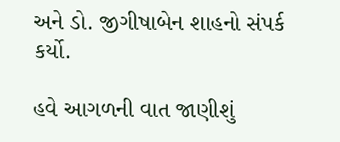અને ડો. જીગીષાબેન શાહનો સંપર્ક કર્યો.

હવે આગળની વાત જાણીશું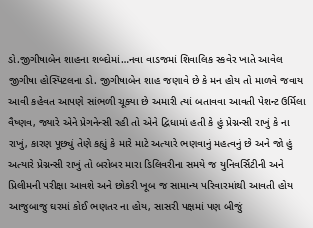ડો.જીગીષાબેન શાહના શબ્દોમાં…નવા વાડજમાં શિવાલિક સ્કવેર ખાતે આવેલ જીગીષા હોસ્પિટલના ડો. જીગીષાબેન શાહ જણાવે છે કે મન હોય તો માળવે જવાય આવી કહેવત આપણે સાંભળી ચૂક્યા છે અમારી ત્યાં બતાવવા આવતી પેશન્ટ ઉર્મિલા વૈષ્ણવ, જ્યારે એને પ્રેગનેન્સી રહી તો એને દ્વિધામાં હતી કે હું પ્રેગ્નન્સી રાખું કે ના રાખું, કારણ પૂછ્યું તેણે કહ્યું કે મારે માટે અત્યારે ભણવાનું મહત્વનું છે અને જો હું અત્યારે પ્રેગ્નન્સી રાખું તો બરોબર મારા ડિલિવરીના સમયે જ યુનિવર્સિટીની અને પ્રિલીમની પરીક્ષા આવશે અને છોકરી ખૂબ જ સામાન્ય પરિવારમાંથી આવતી હોય આજુબાજુ ઘરમાં કોઈ ભણતર ના હોય, સાસરી પક્ષમાં પણ બીજું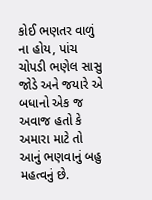કોઈ ભણતર વાળું ના હોય, પાંચ ચોપડી ભણેલ સાસુ જોડે અને જયારે એ બધાનો એક જ અવાજ હતો કે અમારા માટે તો આનું ભણવાનું બહુ મહત્વનું છે.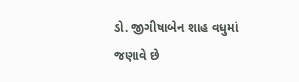ડો. જીગીષાબેન શાહ વધુમાં જણાવે છે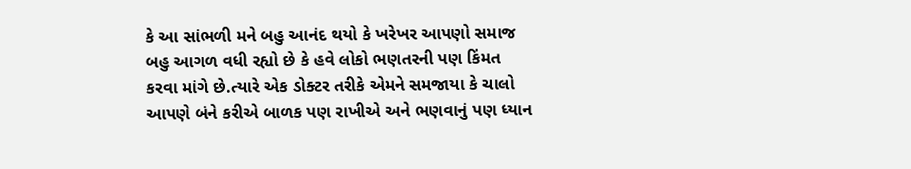કે આ સાંભળી મને બહુ આનંદ થયો કે ખરેખર આપણો સમાજ બહુ આગળ વધી રહ્યો છે કે હવે લોકો ભણતરની પણ કિંમત કરવા માંગે છે.ત્યારે એક ડોક્ટર તરીકે એમને સમજાયા કે ચાલો આપણે બંને કરીએ બાળક પણ રાખીએ અને ભણવાનું પણ ધ્યાન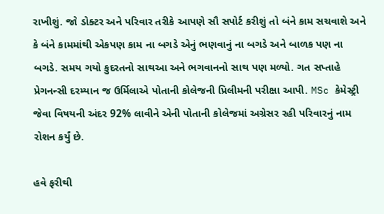રાખીશું. જો ડોક્ટર અને પરિવાર તરીકે આપણે સૌ સપોર્ટ કરીશું તો બંને કામ સચવાશે અને કે બંને કામમાંથી એકપણ કામ ના બગડે એનું ભણવાનું ના બગડે અને બાળક પણ ના બગડે. સમય ગયો કુદરતનો સાથઆ અને ભગવાનનો સાથ પણ મળ્યો. ગત સપ્તાહે પ્રેગનન્સી દરમ્યાન જ ઉર્મિલાએ પોતાની કોલેજની પ્રિલીમની પરીક્ષા આપી. MSc કેમેસ્ટ્રી જેવા વિષયની અંદર 92% લાવીને એની પોતાની કોલેજમાં અગ્રેસર રહી પરિવારનું નામ રોશન કર્યું છે.

હવે ફરીથી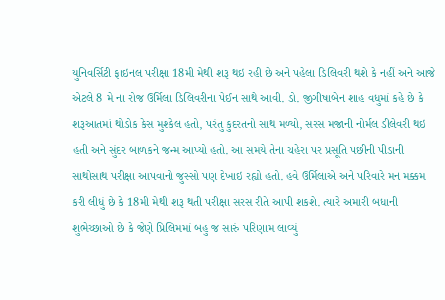યુનિવર્સિટી ફાઇનલ પરીક્ષા 18મી મેથી શરૂ થઇ રહી છે અને પહેલા ડિલિવરી થશે કે નહીં અને આજે એટલે 8 મે ના રોજ ઉર્મિલા ડિલિવરીના પેઈન સાથે આવી. ડો. જીગીષાબેન શાહ વધુમાં કહે છે કે શરૂઆતમાં થોડોક કેસ મુશ્કેલ હતો, પરંતુ કુદરતનો સાથ મળ્યો, સરસ મજાની નોર્મલ ડીલેવરી થઇ હતી અને સુંદર બાળકને જન્મ આપ્યો હતો. આ સમયે તેના ચહેરા પર પ્રસૂતિ પછીની પીડાની સાથોસાથ પરીક્ષા આપવાનો જુસ્સો પણ દેખાઇ રહ્યો હતો. હવે ઉર્મિલાએ અને પરિવારે મન મક્કમ કરી લીધું છે કે 18મી મેથી શરૂ થતી પરીક્ષા સરસ રીતે આપી શકશે. ત્યારે અમારી બધાની શુભેચ્છાઓ છે કે જેણે પ્રિલિમમાં બહુ જ સારું પરિણામ લાવ્યું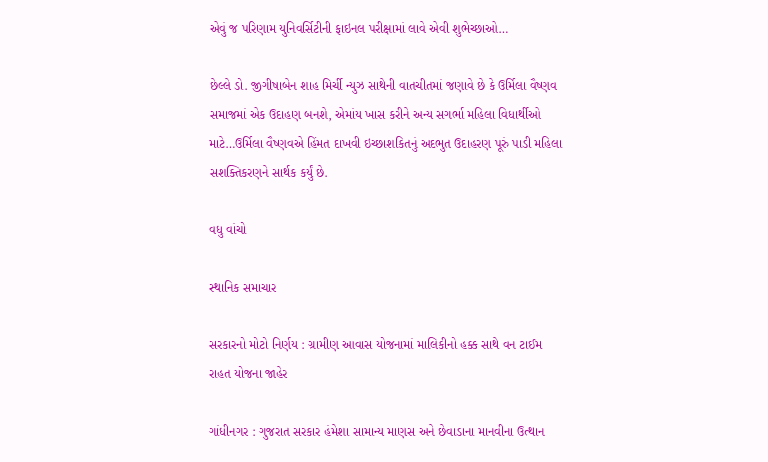એવું જ પરિણામ યુનિવર્સિટીની ફાઇનલ પરીક્ષામાં લાવે એવી શુભેચ્છાઓ…

છેલ્લે ડો. જીગીષાબેન શાહ મિર્ચી ન્યુઝ સાથેની વાતચીતમાં જણાવે છે કે ઉર્મિલા વૈષ્ણવ સમાજમાં એક ઉદાહણ બનશે, એમાંય ખાસ કરીને અન્ય સગર્ભા મહિલા વિધાર્થીઓ માટે…ઉર્મિલા વૈષ્ણવએ હિંમત દાખવી ઇચ્છાશકિતનું અદભુત ઉદાહરણ પૂરું પાડી મહિલા સશક્તિકરણને સાર્થક કર્યું છે.

વધુ વાંચો

સ્થાનિક સમાચાર

સરકારનો મોટો નિર્ણય : ગ્રામીણ આવાસ યોજનામાં માલિકીનો હક્ક સાથે વન ટાઈમ રાહત યોજના જાહેર

ગાંધીનગર : ગુજરાત સરકાર હંમેશા સામાન્ય માણસ અને છેવાડાના માનવીના ઉત્થાન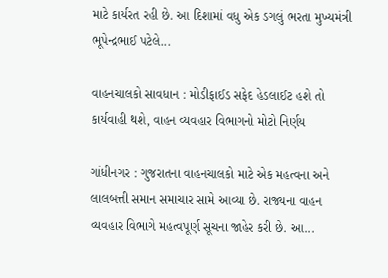માટે કાર્યરત રહી છે. આ દિશામાં વધુ એક ડગલું ભરતા મુખ્યમંત્રી ભૂપેન્દ્રભાઈ પટેલે...

વાહનચાલકો સાવધાન : મોડીફાઈડ સફેદ હેડલાઈટ હશે તો કાર્યવાહી થશે, વાહન વ્યવહાર વિભાગનો મોટો નિર્ણય

ગાંધીનગર : ગુજરાતના વાહનચાલકો માટે એક મહત્વના અને લાલબત્તી સમાન સમાચાર સામે આવ્યા છે. રાજ્યના વાહન વ્યવહાર વિભાગે મહત્વપૂર્ણ સૂચના જાહેર કરી છે. આ...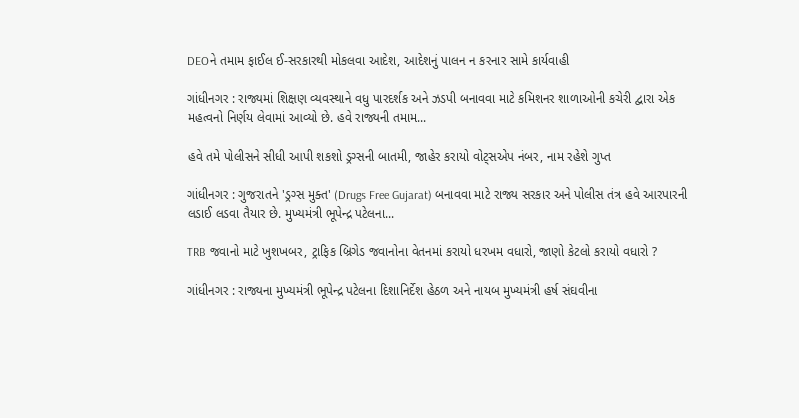DEOને તમામ ફાઈલ ઈ-સરકારથી મોકલવા આદેશ, આદેશનું પાલન ન કરનાર સામે કાર્યવાહી

ગાંધીનગર : રાજ્યમાં શિક્ષણ વ્યવસ્થાને વધુ પારદર્શક અને ઝડપી બનાવવા માટે કમિશનર શાળાઓની કચેરી દ્વારા એક મહત્વનો નિર્ણય લેવામાં આવ્યો છે. હવે રાજ્યની તમામ...

હવે તમે પોલીસને સીધી આપી શકશો ડ્રગ્સની બાતમી, જાહેર કરાયો વોટ્સએપ નંબર, નામ રહેશે ગુપ્ત

ગાંધીનગર : ગુજરાતને 'ડ્રગ્સ મુક્ત' (Drugs Free Gujarat) બનાવવા માટે રાજ્ય સરકાર અને પોલીસ તંત્ર હવે આરપારની લડાઈ લડવા તૈયાર છે. મુખ્યમંત્રી ભૂપેન્દ્ર પટેલના...

TRB જવાનો માટે ખુશખબર, ટ્રાફિક બ્રિગેડ જવાનોના વેતનમાં કરાયો ધરખમ વધારો, જાણો કેટલો કરાયો વધારો ?

ગાંધીનગર : રાજ્યના મુખ્યમંત્રી ભૂપેન્દ્ર પટેલના દિશાનિર્દેશ હેઠળ અને નાયબ મુખ્યમંત્રી હર્ષ સંઘવીના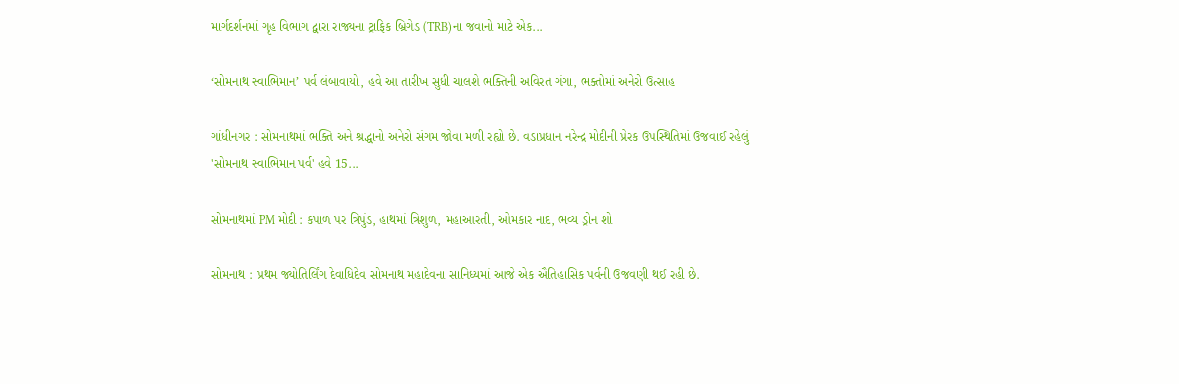માર્ગદર્શનમાં ગૃહ વિભાગ દ્વારા રાજ્યના ટ્રાફિક બ્રિગેડ (TRB)ના જવાનો માટે એક...

‘સોમનાથ સ્વાભિમાન’ પર્વ લંબાવાયો, હવે આ તારીખ સુધી ચાલશે ભક્તિની અવિરત ગંગા, ભક્તોમાં અનેરો ઉત્સાહ

ગાંધીનગર : સોમનાથમાં ભક્તિ અને શ્રદ્ધાનો અનેરો સંગમ જોવા મળી રહ્યો છે. વડાપ્રધાન નરેન્દ્ર મોદીની પ્રેરક ઉપસ્થિતિમાં ઉજવાઈ રહેલું 'સોમનાથ સ્વાભિમાન પર્વ' હવે 15...

સોમનાથમાં PM મોદી : કપાળ પર ત્રિપુંડ, હાથમાં ત્રિશુળ, મહાઆરતી, ઓમકાર નાદ, ભવ્ય ડ્રોન શો

સોમનાથ : પ્રથમ જ્યોતિર્લિંગ દેવાધિદેવ સોમનાથ મહાદેવના સાનિધ્યમાં આજે એક ઐતિહાસિક પર્વની ઉજવણી થઈ રહી છે.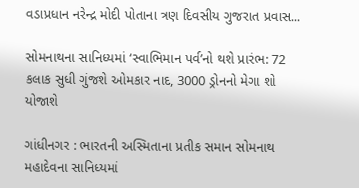વડાપ્રધાન નરેન્દ્ર મોદી પોતાના ત્રણ દિવસીય ગુજરાત પ્રવાસ...

સોમનાથના સાનિધ્યમાં ‘સ્વાભિમાન પર્વ’નો થશે પ્રારંભ: 72 કલાક સુધી ગુંજશે ઓમકાર નાદ, 3000 ડ્રોનનો મેગા શો યોજાશે

ગાંધીનગર : ભારતની અસ્મિતાના પ્રતીક સમાન સોમનાથ મહાદેવના સાનિધ્યમાં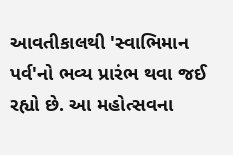આવતીકાલથી 'સ્વાભિમાન પર્વ'નો ભવ્ય પ્રારંભ થવા જઈ રહ્યો છે. આ મહોત્સવના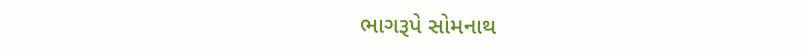ભાગરૂપે સોમનાથ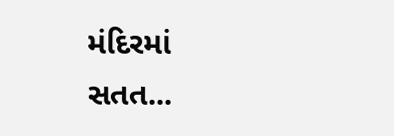મંદિરમાં સતત...